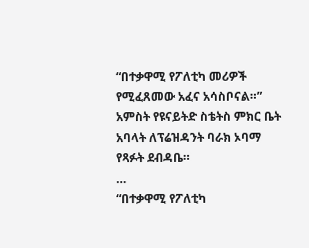“በተቃዋሚ የፖለቲካ መሪዎች የሚፈጸመው አፈና አሳስቦናል።” አምስት የዩናይትድ ስቴትስ ምክር ቤት አባላት ለፕሬዝዳንት ባራክ ኦባማ የጻፉት ደብዳቤ።
…
“በተቃዋሚ የፖለቲካ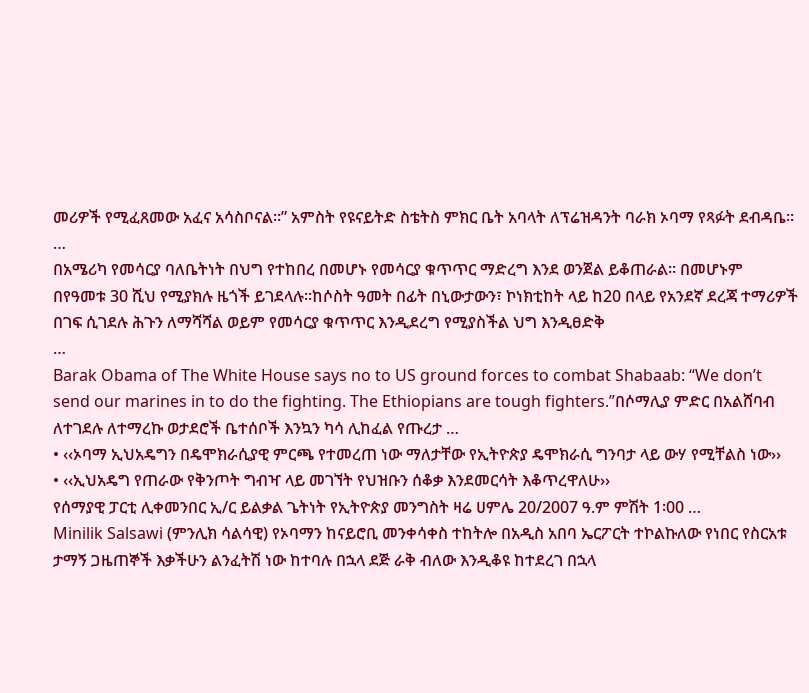መሪዎች የሚፈጸመው አፈና አሳስቦናል።” አምስት የዩናይትድ ስቴትስ ምክር ቤት አባላት ለፕሬዝዳንት ባራክ ኦባማ የጻፉት ደብዳቤ።
…
በአሜሪካ የመሳርያ ባለቤትነት በህግ የተከበረ በመሆኑ የመሳርያ ቁጥጥር ማድረግ እንደ ወንጀል ይቆጠራል፡፡ በመሆኑም በየዓመቱ 30 ሺህ የሚያክሉ ዜጎች ይገደላሉ፡፡ከሶስት ዓመት በፊት በኒውታውን፣ ኮነክቲከት ላይ ከ20 በላይ የአንደኛ ደረጃ ተማሪዎች በገፍ ሲገደሉ ሕጉን ለማሻሻል ወይም የመሳርያ ቁጥጥር እንዲደረግ የሚያስችል ህግ እንዲፀድቅ
…
Barak Obama of The White House says no to US ground forces to combat Shabaab: “We don’t send our marines in to do the fighting. The Ethiopians are tough fighters.”በሶማሊያ ምድር በአልሸባብ ለተገደሉ ለተማረኩ ወታደሮች ቤተሰቦች እንኳን ካሳ ሊከፈል የጡረታ …
• ‹‹ኦባማ ኢህአዴግን በዴሞክራሲያዊ ምርጫ የተመረጠ ነው ማለታቸው የኢትዮጵያ ዴሞክራሲ ግንባታ ላይ ውሃ የሚቸልስ ነው››
• ‹‹ኢህአዴግ የጠራው የቅንጦት ግብዣ ላይ መገኘት የህዝቡን ሰቆቃ እንደመርሳት እቆጥረዋለሁ››
የሰማያዊ ፓርቲ ሊቀመንበር ኢ/ር ይልቃል ጌትነት የኢትዮጵያ መንግስት ዛሬ ሀምሌ 20/2007 ዓ.ም ምሽት 1፡00 …
Minilik Salsawi (ምንሊክ ሳልሳዊ) የኦባማን ከናይሮቢ መንቀሳቀስ ተከትሎ በአዲስ አበባ ኤርፖርት ተኮልኩለው የነበር የስርአቱ ታማኝ ጋዜጠኞች እቃችሁን ልንፈትሽ ነው ከተባሉ በኋላ ደጅ ራቅ ብለው እንዲቆዩ ከተደረገ በኋላ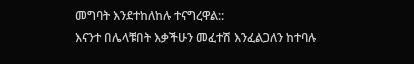መግባት እንደተከለከሉ ተናግረዋል::
እናንተ በሌላቹበት እቃችሁን መፈተሽ እንፈልጋለን ከተባሉ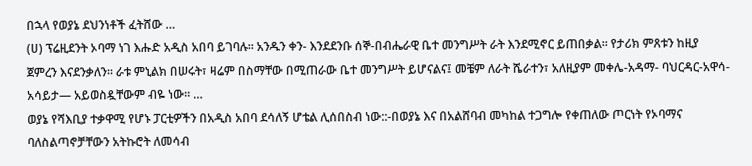በኋላ የወያኔ ደህንነቶች ፈትሸው …
(ሀ) ፕሬዚደንት ኦባማ ነገ እሑድ አዲስ አበባ ይገባሉ። አንዱን ቀን- እንደደንቡ ሰኞ-በብሔራዊ ቤተ መንግሥት ራት እንደሚኖር ይጠበቃል። የታሪክ ምጸቱን ከዚያ ጀምረን እናደንቃለን። ራቱ ምኒልክ በሠሩት፣ ዛሬም በስማቸው በሚጠራው ቤተ መንግሥት ይሆናልና፤ መቼም ለራት ሼራተን፣ አለዚያም መቀሌ-አዳማ- ባህርዳር-አዋሳ-አሳይታ— አይወስዷቸውም ብዬ ነው። …
ወያኔ የሻእቢያ ተቃዋሚ የሆኑ ፓርቲዎችን በአዲስ አበባ ደሳለኝ ሆቴል ሊሰበስብ ነው::-በወያኔ እና በአልሸባብ መካከል ተጋግሎ የቀጠለው ጦርነት የኦባማና ባለስልጣኖቻቸውን አትኩሮት ለመሳብ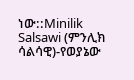ነው::Minilik Salsawi (ምንሊክ ሳልሳዊ)-የወያኔው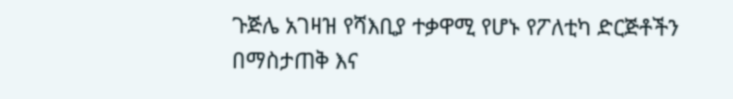ጉጅሌ አገዛዝ የሻእቢያ ተቃዋሚ የሆኑ የፖለቲካ ድርጅቶችን በማስታጠቅ እና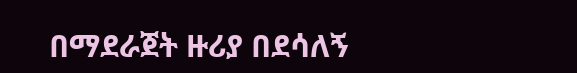በማደራጀት ዙሪያ በደሳለኝ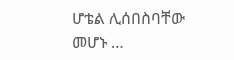ሆቴል ሊሰበስባቸው መሆኑ …